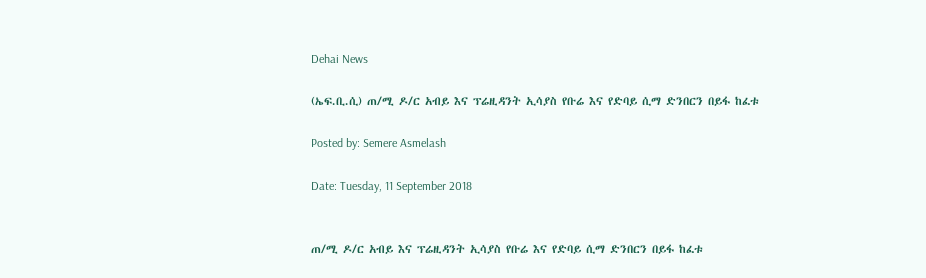Dehai News

(ኤፍ.ቢ.ሲ) ጠ/ሚ ዶ/ር አብይ እና ፕሬዚዳንት ኢሳያስ የቡሬ እና የድባይ ሲማ ድንበርን በይፋ ከፈቱ

Posted by: Semere Asmelash

Date: Tuesday, 11 September 2018


ጠ/ሚ ዶ/ር አብይ እና ፕሬዚዳንት ኢሳያስ የቡሬ እና የድባይ ሲማ ድንበርን በይፋ ከፈቱ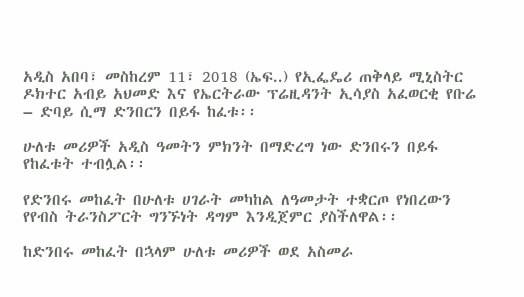አዲስ አበባ፣ መስከረም 11፣ 2018 (ኤፍ..) የኢፌዴሪ ጠቅላይ ሚኒስትር ዶክተር አብይ አህመድ እና የኤርትራው ፕሬዚዳንት ኢሳያስ አፈወርቂ የቡሬ – ድባይ ሲማ ድንበርን በይፋ ከፈቱ፡፡

ሁለቱ መሪዎች አዲስ ዓመትን ምክንት በማድረግ ነው ድንበሩን በይፋ የከፈቱት ተብሏል፡፡

የድንበሩ መከፈት በሁለቱ ሀገራት መካከል ለዓመታት ተቋርጦ የነበረውን የየብስ ትራንስፖርት ግንኙነት ዳግም እንዲጀምር ያስችለዋል፡፡

ከድንበሩ መከፈት በኋላም ሁለቱ መሪዎች ወደ አስመራ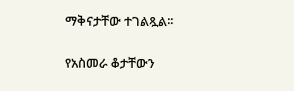ማቅናታቸው ተገልጿል፡፡

የአስመራ ቆታቸውን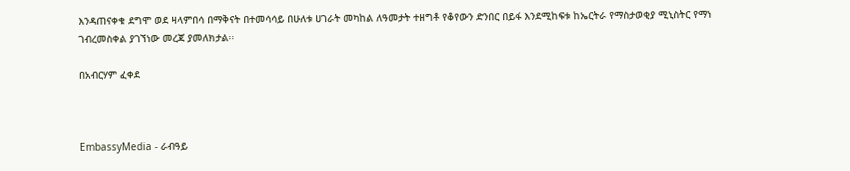እንዳጠናቀቁ ደግሞ ወደ ዛላምበሳ በማቅናት በተመሳሳይ በሁለቱ ሀገራት መካከል ለዓመታት ተዘግቶ የቆየውን ድንበር በይፋ እንደሚከፍቱ ከኤርትራ የማስታወቂያ ሚኒስትር የማነ ገብረመስቀል ያገኘነው መረጃ ያመለክታል፡፡

በአብርሃም ፈቀደ



EmbassyMedia - ራብዓይ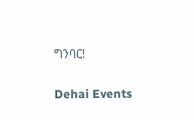ግንባር!

Dehai Events